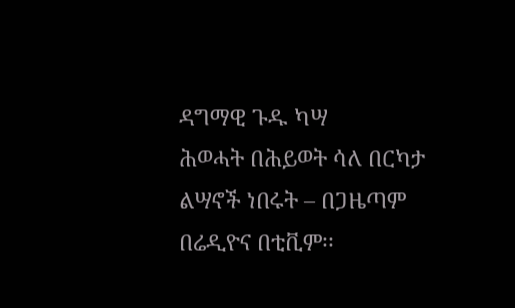ዳግማዊ ጉዱ ካሣ
ሕወሓት በሕይወት ሳለ በርካታ ልሣኖች ነበሩት – በጋዜጣም በሬዲዮና በቲቪም፡፡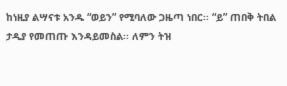ከነዚያ ልሣናቱ አንዱ “ወይን” የሚባለው ጋዜጣ ነበር፡፡ “ይ” ጠበቅ ትበል ታዲያ የመጠጡ እንዳይመስል፡፡ ለምን ትዝ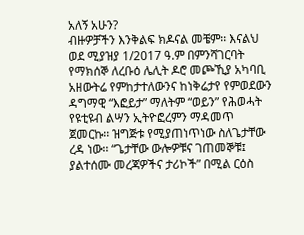አለኝ አሁን?
ብዙዎቻችን እንቅልፍ ክዶናል መቼም፡፡ እናልህ ወደ ሚያዝያ 1/2017 ዓ.ም በምንሻገርባት የማክሰኞ ለረቡዕ ሌሊት ዶሮ መጮኺያ አካባቢ አዘውትሬ የምከታተለውንና ከነቅሬታየ የምወደውን ዳግማዊ “እፎይታ” ማለትም “ወይን” የሕወሓት የዩቲዩብ ልሣን ኢትዮፎረምን ማዳመጥ ጀመርኩ፡፡ ዝግጅቱ የሚያጠነጥነው ስለጌታቸው ረዳ ነው፡፡ “ጌታቸው ውሎዎቹና ገጠመኞቹ፤ ያልተሰሙ መረጃዎችና ታሪኮች” በሚል ርዕስ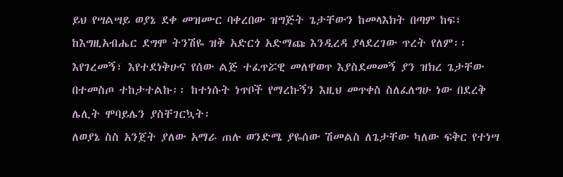ይህ የሣልሣይ ወያኔ ደቀ መዝሙር ባቀረበው ዝግጅት ጌታቸውን ከመላእክት በጣም ከፍ፣ ከእግዚአብሔር ደግሞ ትንሽዬ ዝቅ አድርጎ አድማጩ እንዲረዳ ያላደረገው ጥረት የለም፡፡ እየገረመኝ፣ እየተደነቅሁና የሰው ልጅ ተፈጥሯዊ መለዋወጥ እያስደመመኝ ያን ዝክረ ጌታቸው በተመስጦ ተከታተልኩ፡፡ ከተነሱት ነጥቦች የማረኩኝን እዚህ መጥቀስ ስለፈለግሁ ነው በደረቅ ሌሊት ሞባይሌን ያስቸገርኳት፡
ለወያኔ ስስ አንጀት ያለው አማራ ጠሉ ወንድሜ ያዬሰው ሽመልስ ለጌታቸው ካለው ፍቅር የተነሣ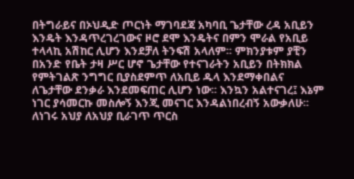በትግራይና በኦህዲድ ጦርነት ማገባደጃ አካባቢ ጌታቸው ረዳ አቢይን እንዴት እንዳጥረገረገውና ዞሮ ደሞ እንዴትና በምን ሞራል የአቢይ ተላላኪ አሽከር ሊሆን እንደቻለ ትንፍሽ አላለም፡፡ ምክንያቱም ያቺን በአንድ የቤት ታዛ ሥር ሆኖ ጌታቸው የተናገራትን አቢይን በትክክል የምትገልጽ ንግግር ቢያስደምጥ ለአቢይ ዱላ እንደማቀበልና ለጌታቸው ደንቃራ እንደመፍጠር ሊሆን ነው፡፡ እንኳን አልተናገረ፤ እኔም ነገር ያሳመርኩ መስሎኝ እንጂ መናገር እንዳልነበረብኝ አውቃለሁ፡፡ ለነገሩ አህያ ለአህያ ቢራገጥ ጥርስ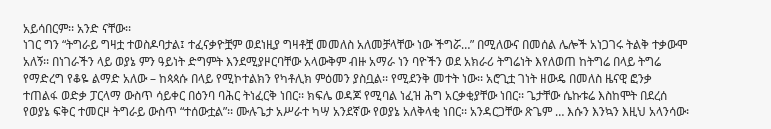አይሳበርም፡፡ አንድ ናቸው፡፡
ነገር ግን “ትግራይ ግዛቷ ተወስዶባታል፤ ተፈናቃዮቿም ወደነዚያ ግዛቶቿ መመለስ አለመቻላቸው ነው ችግሯ…” በሚለውና በመሰል ሌሎች አነጋገሩ ትልቅ ተቃውሞ አለኝ፡፡ በነገራችን ላይ ወያኔ ምን ዓይነት ድግምት እንደሚያዞርባቸው አላውቅም ብዙ አማራ ነን ባዮችን ወደ አክራሪ ትግሬነት እየለወጠ ከትግሬ በላይ ትግሬ የማድረግ የቆዬ ልማድ አለው – ከጳጳሱ በላይ የሚኮተልክን የካቶሊክ ምዕመን ያስቧል፡፡ የሚደንቅ መተት ነው፡፡ አሮጊቷ ገነት ዘውዴ በመለስ ዜናዊ ፎንቃ ተጠልፋ ወድቃ ፓርላማ ውስጥ ሳይቀር በዕንባ ባሕር ትነፈርቅ ነበር፡፡ ክፍሌ ወዳጆ የሚባል ነፈዝ ሕግ አርቃቂያቸው ነበር፡፡ ጌታቸው ሴኩቱሬ እስከሞት በደረሰ የወያኔ ፍቅር ተመርዞ ትግራይ ውስጥ “ተሰውቷል”፡፡ ሙሉጌታ አሥራተ ካሣ አንደኛው የወያኔ አለቅላቂ ነበር፡፡ አንዳርጋቸው ጽጌም … እሱን እንኳን እዚህ አላንሳው፡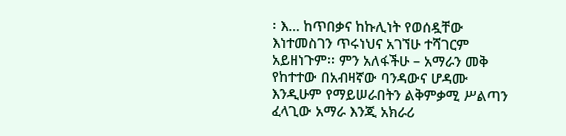፡ እ… ከጥበቃና ከኩሊነት የወሰዷቸው እነተመስገን ጥሩነህና አገኘሁ ተሻገርም አይዘነጉም፡፡ ምን አለፋችሁ – አማራን መቅ የከተተው በአብዛኛው ባንዳውና ሆዳሙ እንዲሁም የማይሠራበትን ልቅምቃሚ ሥልጣን ፈላጊው አማራ እንጂ አክራሪ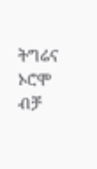ትግሬና ኦሮሞ ብቻ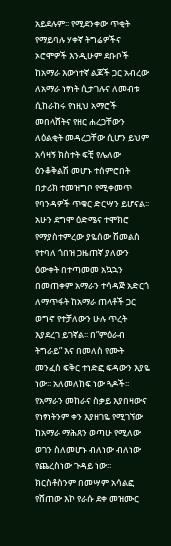አይደሉም፡፡ የሚደንቀው ጥቂት የማይባሉ ሃቀኛ ትግሬዎችና ኦሮሞዎች እንዲሁም ደቡቦች ከአማራ እውነተኛ ልጆች ጋር አብረው ለአማራ ነፃነት ሲታገሉና ለመብቱ ሲከራከሩ የነዚህ አማሮች መበላሸትና የዘር ሐረጋቸውን ለዕልቂት መዳረጋቸው ሲሆን ይህም አሳዛኝ ክስተት ፍቺ የሌለው ዕንቆቅልሽ መሆኑ ተሰምሮበት በታሪክ ተመዝግቦ የሚቀመጥ የባንዳዎች ጥቁር ድርሣን ይሆናል፡፡ አሁን ደግሞ ዕድሜና ተሞክሮ የማያስተምረው ያዬሰው ሽመልስ የተባለ ጎበዝ ጋዜጠኛ ያለውን ዕውቀት በተጣመመ አኳኋን በመጠቀም አማራን ተሳዳጅ አድርጎ ለማጥፋት ከአማራ ጠላቶች ጋር ወግኖ የተቻለውን ሁሉ ጥረት እያደረገ ይገኛል፡፡ በ”ምዕራብ ትግራይ” እና በመለስ የሙት መንፈስ ፍቅር ተነድፎ ፍዳውን እያዬ ነው፡፡ አለመለከፍ ነው ጓዶች፡፡
የአማራን መከራና ስቃይ እያበዛውና የነፃነትንም ቀን እያዘገዬ የሚገኘው ከአማራ ማሕጸን ወጣሁ የሚለው ወገን ስለመሆኑ ብለነው ብለነው የጨረስነው ጉዳይ ነው፡፡ ክርስቶስንም በመሣም አሳልፎ የሸጠው እኮ የራሱ ደቀ መዝሙር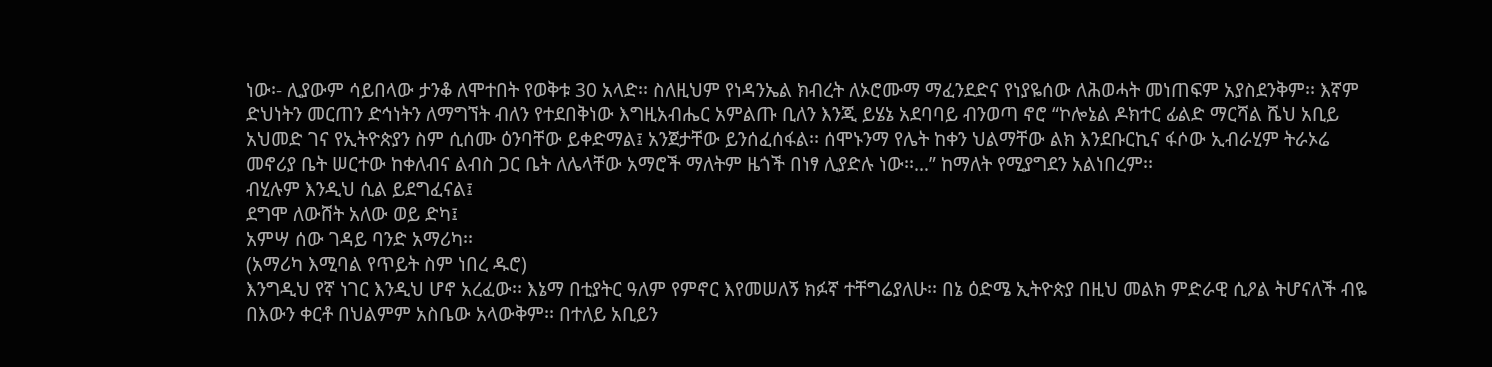ነው፡- ሊያውም ሳይበላው ታንቆ ለሞተበት የወቅቱ 30 አላድ፡፡ ስለዚህም የነዳንኤል ክብረት ለኦሮሙማ ማፈንደድና የነያዬሰው ለሕወሓት መነጠፍም አያስደንቅም፡፡ እኛም ድህነትን መርጠን ድኅነትን ለማግኘት ብለን የተደበቅነው እግዚአብሔር አምልጡ ቢለን እንጂ ይሄኔ አደባባይ ብንወጣ ኖሮ “ኮሎኔል ዶክተር ፊልድ ማርሻል ሼህ አቢይ አህመድ ገና የኢትዮጵያን ስም ሲሰሙ ዕንባቸው ይቀድማል፤ አንጀታቸው ይንሰፈሰፋል፡፡ ሰሞኑንማ የሌት ከቀን ህልማቸው ልክ እንደቡርኪና ፋሶው ኢብራሂም ትራኦሬ መኖሪያ ቤት ሠርተው ከቀለብና ልብስ ጋር ቤት ለሌላቸው አማሮች ማለትም ዜጎች በነፃ ሊያድሉ ነው፡፡…” ከማለት የሚያግደን አልነበረም፡፡
ብሂሉም እንዲህ ሲል ይደግፈናል፤
ደግሞ ለውሸት አለው ወይ ድካ፤
አምሣ ሰው ገዳይ ባንድ አማሪካ፡፡
(አማሪካ እሚባል የጥይት ስም ነበረ ዱሮ)
እንግዲህ የኛ ነገር እንዲህ ሆኖ አረፈው፡፡ እኔማ በቲያትር ዓለም የምኖር እየመሠለኝ ክፉኛ ተቸግሬያለሁ፡፡ በኔ ዕድሜ ኢትዮጵያ በዚህ መልክ ምድራዊ ሲዖል ትሆናለች ብዬ በእውን ቀርቶ በህልምም አስቤው አላውቅም፡፡ በተለይ አቢይን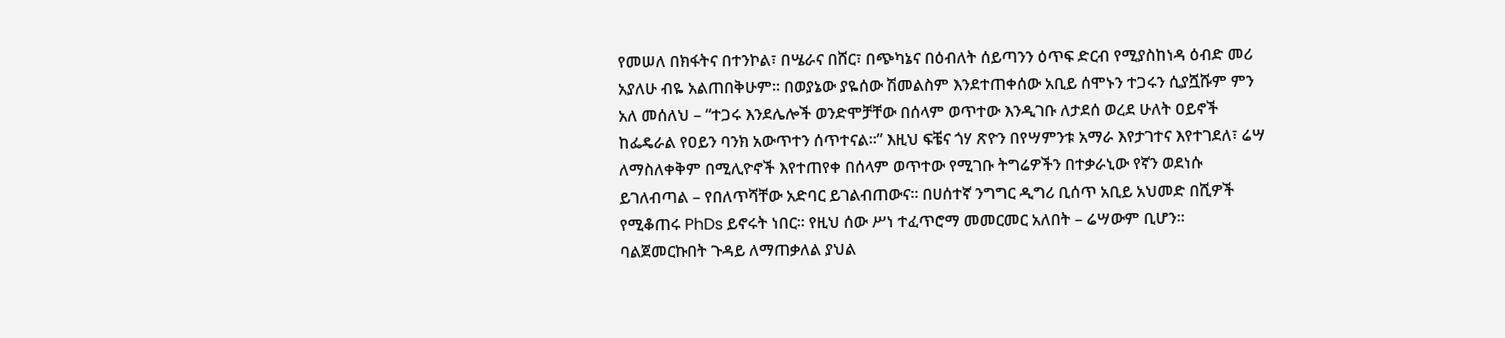የመሠለ በክፋትና በተንኮል፣ በሤራና በሸር፣ በጭካኔና በዕብለት ሰይጣንን ዕጥፍ ድርብ የሚያስከነዳ ዕብድ መሪ አያለሁ ብዬ አልጠበቅሁም፡፡ በወያኔው ያዬሰው ሽመልስም እንደተጠቀሰው አቢይ ሰሞኑን ተጋሩን ሲያሿሹም ምን አለ መሰለህ – “ተጋሩ እንደሌሎች ወንድሞቻቸው በሰላም ወጥተው እንዲገቡ ለታደሰ ወረደ ሁለት ዐይኖች ከፌዴራል የዐይን ባንክ አውጥተን ሰጥተናል፡፡” እዚህ ፍቼና ጎሃ ጽዮን በየሣምንቱ አማራ እየታገተና እየተገደለ፣ ሬሣ ለማስለቀቅም በሚሊዮኖች እየተጠየቀ በሰላም ወጥተው የሚገቡ ትግሬዎችን በተቃራኒው የኛን ወደነሱ ይገለብጣል – የበለጥሻቸው አድባር ይገልብጠውና፡፡ በሀሰተኛ ንግግር ዲግሪ ቢሰጥ አቢይ አህመድ በሺዎች የሚቆጠሩ PhDs ይኖሩት ነበር፡፡ የዚህ ሰው ሥነ ተፈጥሮማ መመርመር አለበት – ሬሣውም ቢሆን፡፡
ባልጀመርኩበት ጉዳይ ለማጠቃለል ያህል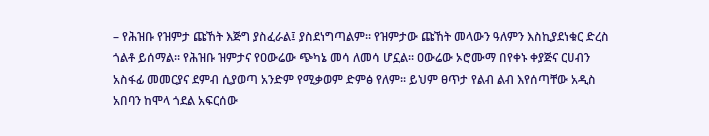– የሕዝቡ የዝምታ ጩኸት እጅግ ያስፈራል፤ ያስደነግጣልም፡፡ የዝምታው ጩኸት መላውን ዓለምን እስኪያደነቁር ድረስ ጎልቶ ይሰማል፡፡ የሕዝቡ ዝምታና የዐውሬው ጭካኔ መሳ ለመሳ ሆኗል፡፡ ዐውሬው ኦሮሙማ በየቀኑ ቀያጅና ርሀብን አስፋፊ መመርያና ደምብ ሲያወጣ አንድም የሚቃወም ድምፅ የለም፡፡ ይህም ፀጥታ የልብ ልብ እየሰጣቸው አዲስ አበባን ከሞላ ጎደል አፍርሰው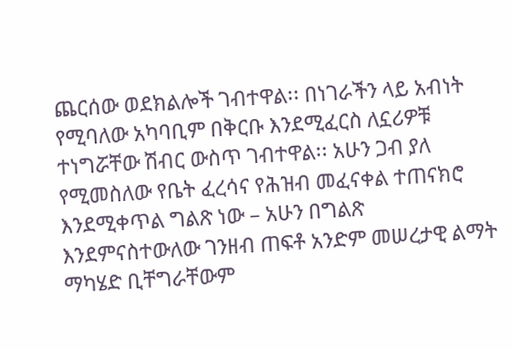ጨርሰው ወደክልሎች ገብተዋል፡፡ በነገራችን ላይ አብነት የሚባለው አካባቢም በቅርቡ እንደሚፈርስ ለኗሪዎቹ ተነግሯቸው ሽብር ውስጥ ገብተዋል፡፡ አሁን ጋብ ያለ የሚመስለው የቤት ፈረሳና የሕዝብ መፈናቀል ተጠናክሮ እንደሚቀጥል ግልጽ ነው – አሁን በግልጽ እንደምናስተውለው ገንዘብ ጠፍቶ አንድም መሠረታዊ ልማት ማካሄድ ቢቸግራቸውም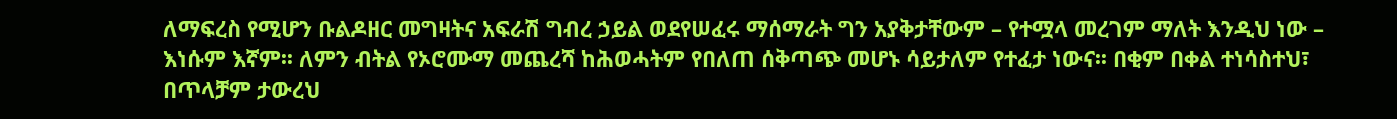ለማፍረስ የሚሆን ቡልዶዘር መግዛትና አፍራሽ ግብረ ኃይል ወደየሠፈሩ ማሰማራት ግን አያቅታቸውም – የተሟላ መረገም ማለት እንዲህ ነው – እነሱም እኛም፡፡ ለምን ብትል የኦሮሙማ መጨረሻ ከሕወሓትም የበለጠ ሰቅጣጭ መሆኑ ሳይታለም የተፈታ ነውና፡፡ በቂም በቀል ተነሳስተህ፣ በጥላቻም ታውረህ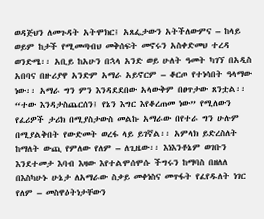ወዳጅህን ለመጉዳት አትሞክር፤ አጸፌታውን አትችለውምና – ከላይ ወይም ከታች የሚመጣብህ መቅሰፍት መኖሩን አስቀድመህ ተረዳ ወንድሜ፡፡ አቢይ ከአሁን በኋላ አንድ ወይ ሁለት ዓመት ካገኘ በአዲስ አበባና በዙሪያዋ አንድም አማራ አይኖርም – ቆርጦ የተነሳበት ዓላማው ነው፡፡ አማራ ግን ምን እንዳደደበው አላውቅም በፀጥታው ጸንቷል፡፡ “ተው እንዳታስጨርሰን፤ የኔን እግር እየቆረጠመ ነው” የሚለውን የፈሪዎች ታሪክ በሚያስታውስ መልኩ አማራው በየተራ ግን ሁሉም በሚያልቅበት የውድመት ወረፋ ላይ ይገኛል፡፡ አምላክ ይድረስለት ከማለት ውጪ የምለው የለም – ለጊዜው፡፡ እነእንቶኔም ወገቡን እንደተመታ እባብ እዛው እየተልሞሰሞሱ ችግሩን ከማባስ በዘለለ በእስካሁኑ ሁኔታ ለአማራው ስቃይ መቀነስና መጥፋት የፈየዱለት ነገር የለም – መስዋዕትነታቸውን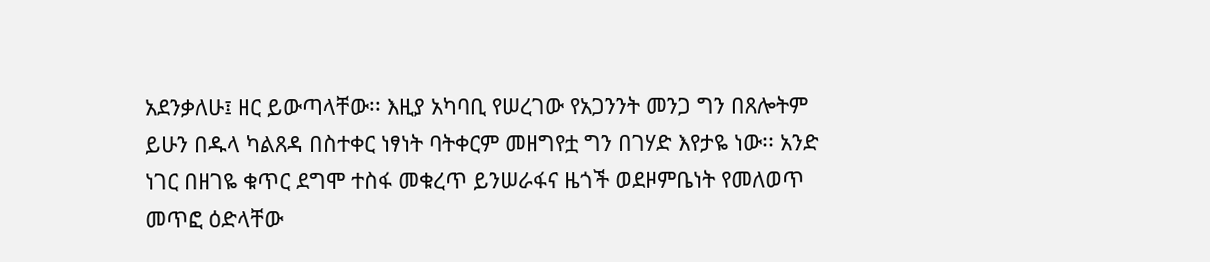አደንቃለሁ፤ ዘር ይውጣላቸው፡፡ እዚያ አካባቢ የሠረገው የአጋንንት መንጋ ግን በጸሎትም ይሁን በዱላ ካልጸዳ በስተቀር ነፃነት ባትቀርም መዘግየቷ ግን በገሃድ እየታዬ ነው፡፡ አንድ ነገር በዘገዬ ቁጥር ደግሞ ተስፋ መቁረጥ ይንሠራፋና ዜጎች ወደዞምቤነት የመለወጥ መጥፎ ዕድላቸው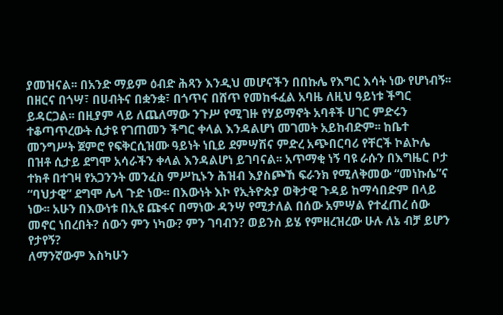ያመዝናል፡፡ በአንድ ማይም ዕብድ ሕጻን እንዲህ መሆናችን በበኩሌ የእግር እሳት ነው የሆነብኝ፡፡ በዘርና በጎሣ፣ በሀብትና በቋንቋ፣ በጎጥና በሸጥ የመከፋፈል አባዜ ለዚህ ዓይነቱ ችግር ይዳርጋል፡፡ በዚያም ላይ ለጨለማው ንጉሥ የሚገዙ የሃይማኖት አባቶች ሀገር ምድሩን ተቆጣጥረውት ሲታዩ የገጠመን ችግር ቀላል እንዳልሆነ መገመት አይከብድም፡፡ ከቤተ መንግሥት ጀምሮ የፍቅርሲዝሙ ዓይነት ነቢይ ደምሣሽና ምድረ አጭበርባሪ የቸርች ኮልኮሌ በዝቶ ሲታይ ደግሞ አሳራችን ቀላል እንዳልሆነ ይገባናል፡፡ አጥማቂ ነኝ ባዩ ራሱን በእግዜር ቦታ ተክቶ በተገዛ የአጋንንት መንፈስ ምሥኪኑን ሕዝብ እያስጮኸ ፍራንክ የሚለቅመው “መነኩሴ”ና “ባህታዊ” ደግሞ ሌላ ጉድ ነው፡፡ በእውነት እኮ የኢትዮጵያ ወቅታዊ ጉዳይ ከማሳበድም በላይ ነው፡፡ አሁን በእውነቱ በኢዩ ጩፋና በማነው ዳንሣ የሚታለል በሰው አምሣል የተፈጠረ ሰው መኖር ነበረበት? ሰውን ምን ነካው? ምን ገባብን? ወይንስ ይሄ የምዘረዝረው ሁሉ ለኔ ብቻ ይሆን የታየኝ?
ለማንኛውም እስካሁን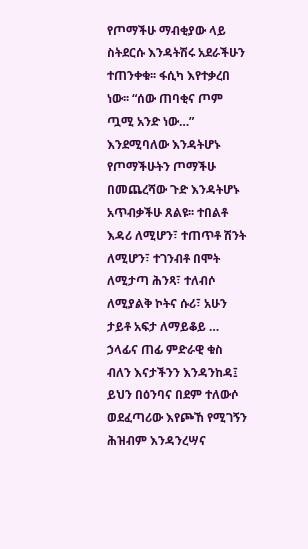የጦማችሁ ማብቂያው ላይ ስትደርሱ እንዳትሽሩ አደራችሁን ተጠንቀቁ፡፡ ፋሲካ እየተቃረበ ነው፡፡ “ሰው ጠባቂና ጦም ጧሚ አንድ ነው…” እንደሚባለው እንዳትሆኑ የጦማችሁትን ጦማችሁ በመጨረሻው ጉድ እንዳትሆኑ አጥብቃችሁ ጸልዩ፡፡ ተበልቶ እዳሪ ለሚሆን፣ ተጠጥቶ ሽንት ለሚሆን፣ ተገንብቶ በሞት ለሚታጣ ሕንጻ፣ ተለብሶ ለሚያልቅ ኮትና ሱሪ፣ አሁን ታይቶ አፍታ ለማይቆይ … ኃላፊና ጠፊ ምድራዊ ቁስ ብለን እናታችንን እንዳንከዳ፤ ይህን በዕንባና በደም ተለውሶ ወደፈጣሪው እየጮኸ የሚገኝን ሕዝብም እንዳንረሣና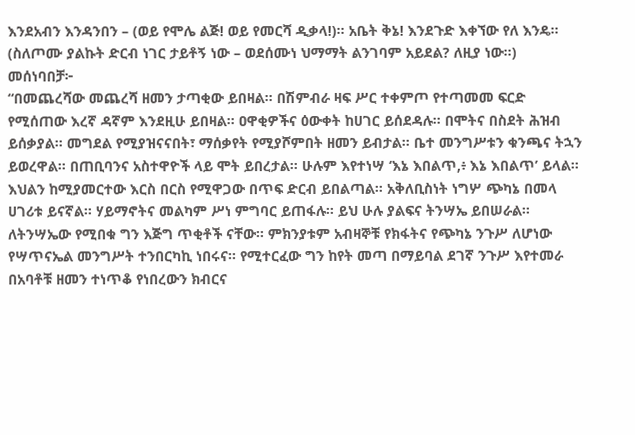እንደአብን እንዳንበን – (ወይ የሞሌ ልጅ! ወይ የመርሻ ዲቃላ!)፡፡ አቤት ቅኔ! እንደጉድ እቀኘው የለ እንዴ፡፡ (ስለጦሙ ያልኩት ድርብ ነገር ታይቶኝ ነው – ወደሰሙነ ህማማት ልንገባም አይደል? ለዚያ ነው፡፡)
መሰነባበቻ፦
“በመጨረሻው መጨረሻ ዘመን ታጣቂው ይበዛል፡፡ በሽምብራ ዛፍ ሥር ተቀምጦ የተጣመመ ፍርድ የሚሰጠው እረኛ ዳኛም እንደዚሁ ይበዛል፡፡ ዐዋቂዎችና ዕውቀት ከሀገር ይሰደዳሉ፡፡ በሞትና በስደት ሕዝብ ይሰቃያል፡፡ መግደል የሚያዝናናበት፣ ማሰቃየት የሚያሾምበት ዘመን ይብታል፡፡ ቤተ መንግሥቱን ቁንጫና ትኋን ይወረዋል፡፡ በጠቢባንና አስተዋዮች ላይ ሞት ይበረታል፡፡ ሁሉም እየተነሣ ‘እኔ እበልጥ,፥ እኔ እበልጥ’ ይላል፡፡ እህልን ከሚያመርተው እርስ በርስ የሚዋጋው በጥፍ ድርብ ይበልጣል፡፡ አቅለቢስነት ነግሦ ጭካኔ በመላ ሀገሪቱ ይናኛል፡፡ ሃይማኖትና መልካም ሥነ ምግባር ይጠፋሉ፡፡ ይህ ሁሉ ያልፍና ትንሣኤ ይበሠራል፡፡ ለትንሣኤው የሚበቁ ግን እጅግ ጥቂቶች ናቸው፡፡ ምክንያቱም አብዛኞቹ የክፋትና የጭካኔ ንጉሥ ለሆነው የሣጥናኤል መንግሥት ተንበርካኪ ነበሩና፡፡ የሚተርፈው ግን ከየት መጣ በማይባል ደገኛ ንጉሥ እየተመራ በአባቶቹ ዘመን ተነጥቆ የነበረውን ክብርና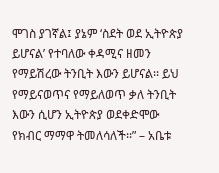ሞገስ ያገኛል፤ ያኔም ‘ስደት ወደ ኢትዮጵያ ይሆናል’ የተባለው ቀዳሚና ዘመን የማይሽረው ትንቢት እውን ይሆናል፡፡ ይህ የማይናወጥና የማይለወጥ ቃለ ትንቢት እውን ሲሆን ኢትዮጵያ ወደቀድሞው የክብር ማማዋ ትመለሳለች፡፡” – አቤቱ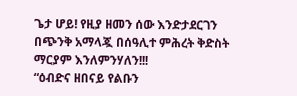ጌታ ሆይ! የዚያ ዘመን ሰው እንድታደርገን በጭንቅ አማላጇ በሰዓሊተ ምሕረት ቅድስት ማርያም እንለምንሃለን!!!
“ዕብድና ዘበናይ የልቡን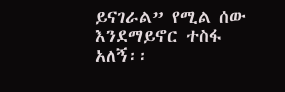ይናገራል” የሚል ሰው እንደማይኖር ተስፋ አለኝ፡፡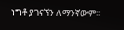ነግቶ ያገናኘን ለማንኛውም፡፡